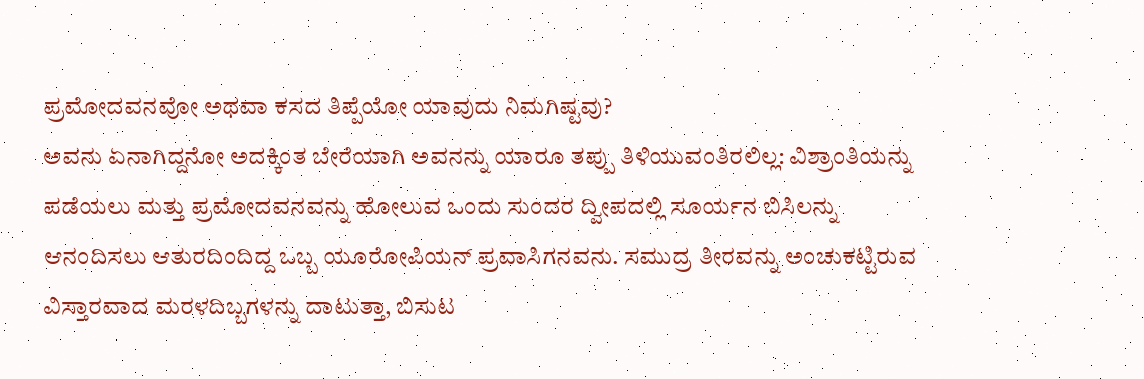ಪ್ರಮೋದವನವೋ ಅಥವಾ ಕಸದ ತಿಪ್ಪೆಯೋ ಯಾವುದು ನಿಮಗಿಷ್ಟವು?
ಅವನು ಏನಾಗಿದ್ದನೋ ಅದಕ್ಕಿಂತ ಬೇರೆಯಾಗಿ ಅವನನ್ನು ಯಾರೂ ತಪ್ಪು ತಿಳಿಯುವಂತಿರಲಿಲ್ಲ: ವಿಶ್ರಾಂತಿಯನ್ನು ಪಡೆಯಲು ಮತ್ತು ಪ್ರಮೋದವನವನ್ನು ಹೋಲುವ ಒಂದು ಸುಂದರ ದ್ವೀಪದಲ್ಲಿ ಸೂರ್ಯನ ಬಿಸಿಲನ್ನು ಆನಂದಿಸಲು ಆತುರದಿಂದಿದ್ದ ಒಬ್ಬ ಯೂರೋಪಿಯನ್ ಪ್ರವಾಸಿಗನವನು. ಸಮುದ್ರ ತೀರವನ್ನು ಅಂಚುಕಟ್ಟಿರುವ ವಿಸ್ತಾರವಾದ ಮರಳದಿಬ್ಬಗಳನ್ನು ದಾಟುತ್ತಾ, ಬಿಸುಟ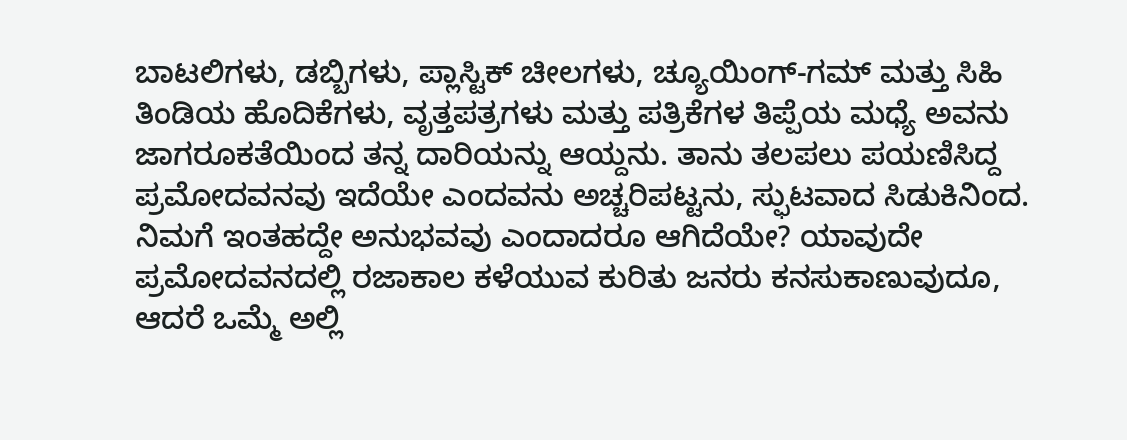ಬಾಟಲಿಗಳು, ಡಬ್ಬಿಗಳು, ಪ್ಲಾಸ್ಟಿಕ್ ಚೀಲಗಳು, ಚ್ಯೂಯಿಂಗ್-ಗಮ್ ಮತ್ತು ಸಿಹಿ ತಿಂಡಿಯ ಹೊದಿಕೆಗಳು, ವೃತ್ತಪತ್ರಗಳು ಮತ್ತು ಪತ್ರಿಕೆಗಳ ತಿಪ್ಪೆಯ ಮಧ್ಯೆ ಅವನು ಜಾಗರೂಕತೆಯಿಂದ ತನ್ನ ದಾರಿಯನ್ನು ಆಯ್ದನು. ತಾನು ತಲಪಲು ಪಯಣಿಸಿದ್ದ ಪ್ರಮೋದವನವು ಇದೆಯೇ ಎಂದವನು ಅಚ್ಚರಿಪಟ್ಟನು, ಸ್ಫುಟವಾದ ಸಿಡುಕಿನಿಂದ.
ನಿಮಗೆ ಇಂತಹದ್ದೇ ಅನುಭವವು ಎಂದಾದರೂ ಆಗಿದೆಯೇ? ಯಾವುದೇ ಪ್ರಮೋದವನದಲ್ಲಿ ರಜಾಕಾಲ ಕಳೆಯುವ ಕುರಿತು ಜನರು ಕನಸುಕಾಣುವುದೂ, ಆದರೆ ಒಮ್ಮೆ ಅಲ್ಲಿ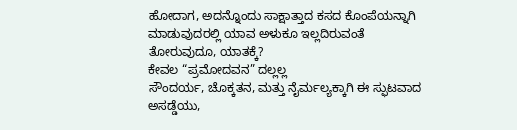ಹೋದಾಗ, ಅದನ್ನೊಂದು ಸಾಕ್ಷಾತ್ತಾದ ಕಸದ ಕೊಂಪೆಯನ್ನಾಗಿ ಮಾಡುವುದರಲ್ಲಿ ಯಾವ ಅಳುಕೂ ಇಲ್ಲದಿರುವಂತೆ ತೋರುವುದೂ, ಯಾತಕ್ಕೆ?
ಕೇವಲ “ಪ್ರಮೋದವನ” ದಲ್ಲಲ್ಲ
ಸೌಂದರ್ಯ, ಚೊಕ್ಕತನ, ಮತ್ತು ನೈರ್ಮಲ್ಯಕ್ಕಾಗಿ ಈ ಸ್ಫುಟವಾದ ಅಸಡ್ಡೆಯು,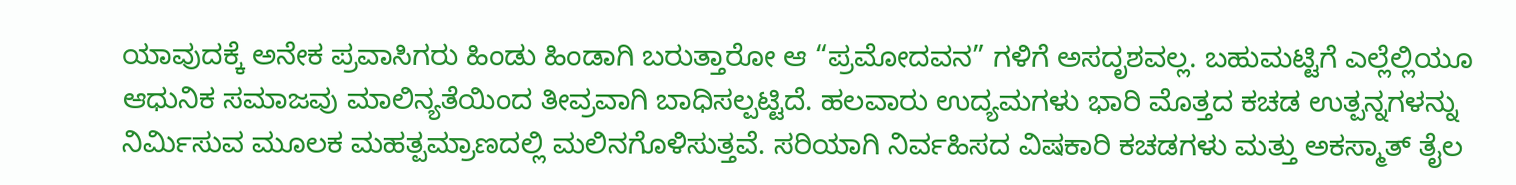ಯಾವುದಕ್ಕೆ ಅನೇಕ ಪ್ರವಾಸಿಗರು ಹಿಂಡು ಹಿಂಡಾಗಿ ಬರುತ್ತಾರೋ ಆ “ಪ್ರಮೋದವನ” ಗಳಿಗೆ ಅಸದೃಶವಲ್ಲ. ಬಹುಮಟ್ಟಿಗೆ ಎಲ್ಲೆಲ್ಲಿಯೂ ಆಧುನಿಕ ಸಮಾಜವು ಮಾಲಿನ್ಯತೆಯಿಂದ ತೀವ್ರವಾಗಿ ಬಾಧಿಸಲ್ಪಟ್ಟಿದೆ. ಹಲವಾರು ಉದ್ಯಮಗಳು ಭಾರಿ ಮೊತ್ತದ ಕಚಡ ಉತ್ಪನ್ನಗಳನ್ನು ನಿರ್ಮಿಸುವ ಮೂಲಕ ಮಹತ್ಪಮ್ರಾಣದಲ್ಲಿ ಮಲಿನಗೊಳಿಸುತ್ತವೆ. ಸರಿಯಾಗಿ ನಿರ್ವಹಿಸದ ವಿಷಕಾರಿ ಕಚಡಗಳು ಮತ್ತು ಅಕಸ್ಮಾತ್ ತೈಲ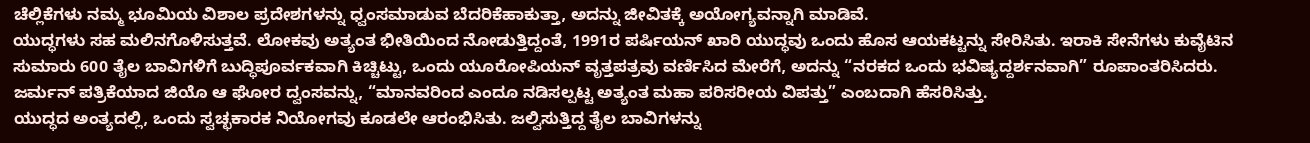ಚೆಲ್ಲಿಕೆಗಳು ನಮ್ಮ ಭೂಮಿಯ ವಿಶಾಲ ಪ್ರದೇಶಗಳನ್ನು ಧ್ವಂಸಮಾಡುವ ಬೆದರಿಕೆಹಾಕುತ್ತಾ, ಅದನ್ನು ಜೀವಿತಕ್ಕೆ ಅಯೋಗ್ಯವನ್ನಾಗಿ ಮಾಡಿವೆ.
ಯುದ್ಧಗಳು ಸಹ ಮಲಿನಗೊಳಿಸುತ್ತವೆ. ಲೋಕವು ಅತ್ಯಂತ ಭೀತಿಯಿಂದ ನೋಡುತ್ತಿದ್ದಂತೆ, 1991ರ ಪರ್ಷಿಯನ್ ಖಾರಿ ಯುದ್ಧವು ಒಂದು ಹೊಸ ಆಯಕಟ್ಟನ್ನು ಸೇರಿಸಿತು. ಇರಾಕಿ ಸೇನೆಗಳು ಕುವೈಟಿನ ಸುಮಾರು 600 ತೈಲ ಬಾವಿಗಳಿಗೆ ಬುದ್ಧಿಪೂರ್ವಕವಾಗಿ ಕಿಚ್ಚಿಟ್ಟು, ಒಂದು ಯೂರೋಪಿಯನ್ ವೃತ್ತಪತ್ರವು ವರ್ಣಿಸಿದ ಮೇರೆಗೆ, ಅದನ್ನು “ನರಕದ ಒಂದು ಭವಿಷ್ಯದ್ದರ್ಶನವಾಗಿ” ರೂಪಾಂತರಿಸಿದರು. ಜರ್ಮನ್ ಪತ್ರಿಕೆಯಾದ ಜಿಯೊ ಆ ಘೋರ ದ್ವಂಸವನ್ನು, “ಮಾನವರಿಂದ ಎಂದೂ ನಡಿಸಲ್ಪಟ್ಟ ಅತ್ಯಂತ ಮಹಾ ಪರಿಸರೀಯ ವಿಪತ್ತು” ಎಂಬದಾಗಿ ಹೆಸರಿಸಿತ್ತು.
ಯುದ್ಧದ ಅಂತ್ಯದಲ್ಲಿ, ಒಂದು ಸ್ವಚ್ಛಕಾರಕ ನಿಯೋಗವು ಕೂಡಲೇ ಆರಂಭಿಸಿತು. ಜಲ್ವಿಸುತ್ತಿದ್ದ ತೈಲ ಬಾವಿಗಳನ್ನು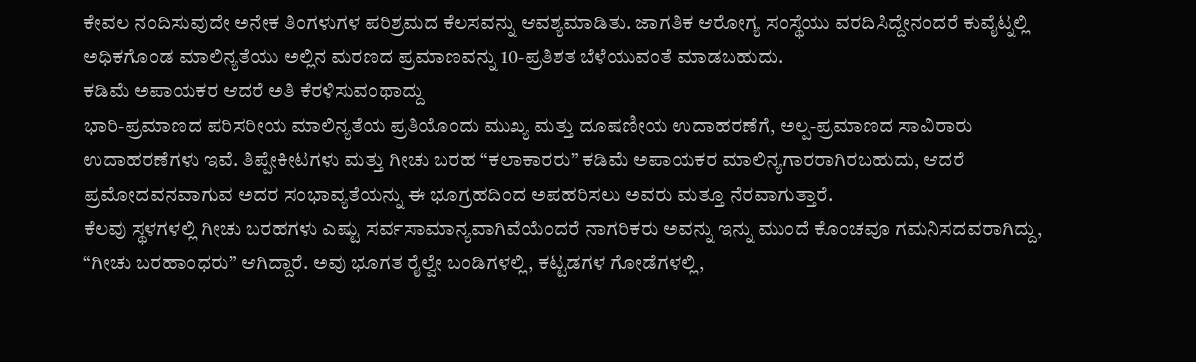ಕೇವಲ ನಂದಿಸುವುದೇ ಅನೇಕ ತಿಂಗಳುಗಳ ಪರಿಶ್ರಮದ ಕೆಲಸವನ್ನು ಆವಶ್ಯಮಾಡಿತು. ಜಾಗತಿಕ ಆರೋಗ್ಯ ಸಂಸ್ಥೆಯು ವರದಿಸಿದ್ದೇನಂದರೆ ಕುವೈಟ್ನಲ್ಲಿ ಅಧಿಕಗೊಂಡ ಮಾಲಿನ್ಯತೆಯು ಅಲ್ಲಿನ ಮರಣದ ಪ್ರಮಾಣವನ್ನು 10-ಪ್ರತಿಶತ ಬೆಳೆಯುವಂತೆ ಮಾಡಬಹುದು.
ಕಡಿಮೆ ಅಪಾಯಕರ ಆದರೆ ಅತಿ ಕೆರಳಿಸುವಂಥಾದ್ದು
ಭಾರಿ-ಪ್ರಮಾಣದ ಪರಿಸರೀಯ ಮಾಲಿನ್ಯತೆಯ ಪ್ರತಿಯೊಂದು ಮುಖ್ಯ ಮತ್ತು ದೂಷಣೀಯ ಉದಾಹರಣೆಗೆ, ಅಲ್ಪ-ಪ್ರಮಾಣದ ಸಾವಿರಾರು ಉದಾಹರಣೆಗಳು ಇವೆ. ತಿಪ್ಪೇಕೀಟಗಳು ಮತ್ತು ಗೀಚು ಬರಹ “ಕಲಾಕಾರರು” ಕಡಿಮೆ ಅಪಾಯಕರ ಮಾಲಿನ್ಯಗಾರರಾಗಿರಬಹುದು, ಆದರೆ ಪ್ರಮೋದವನವಾಗುವ ಅದರ ಸಂಭಾವ್ಯತೆಯನ್ನು ಈ ಭೂಗ್ರಹದಿಂದ ಅಪಹರಿಸಲು ಅವರು ಮತ್ತೂ ನೆರವಾಗುತ್ತಾರೆ.
ಕೆಲವು ಸ್ಥಳಗಳಲ್ಲಿ ಗೀಚು ಬರಹಗಳು ಎಷ್ಟು ಸರ್ವಸಾಮಾನ್ಯವಾಗಿವೆಯೆಂದರೆ ನಾಗರಿಕರು ಅವನ್ನು ಇನ್ನು ಮುಂದೆ ಕೊಂಚವೂ ಗಮನಿಸದವರಾಗಿದ್ದು, “ಗೀಚು ಬರಹಾಂಧರು” ಆಗಿದ್ದಾರೆ. ಅವು ಭೂಗತ ರೈಲ್ವೇ ಬಂಡಿಗಳಲ್ಲಿ, ಕಟ್ಟಡಗಳ ಗೋಡೆಗಳಲ್ಲಿ,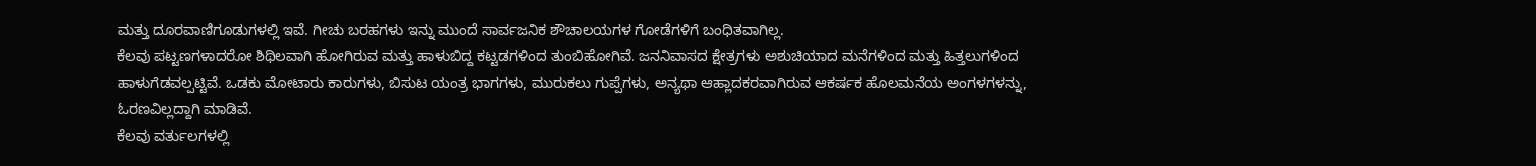ಮತ್ತು ದೂರವಾಣಿಗೂಡುಗಳಲ್ಲಿ ಇವೆ. ಗೀಚು ಬರಹಗಳು ಇನ್ನು ಮುಂದೆ ಸಾರ್ವಜನಿಕ ಶೌಚಾಲಯಗಳ ಗೋಡೆಗಳಿಗೆ ಬಂಧಿತವಾಗಿಲ್ಲ.
ಕೆಲವು ಪಟ್ಟಣಗಳಾದರೋ ಶಿಥಿಲವಾಗಿ ಹೋಗಿರುವ ಮತ್ತು ಹಾಳುಬಿದ್ದ ಕಟ್ಟಡಗಳಿಂದ ತುಂಬಿಹೋಗಿವೆ. ಜನನಿವಾಸದ ಕ್ಷೇತ್ರಗಳು ಅಶುಚಿಯಾದ ಮನೆಗಳಿಂದ ಮತ್ತು ಹಿತ್ತಲುಗಳಿಂದ ಹಾಳುಗೆಡವಲ್ಪಟ್ಟಿವೆ. ಒಡಕು ಮೋಟಾರು ಕಾರುಗಳು, ಬಿಸುಟ ಯಂತ್ರ ಭಾಗಗಳು, ಮುರುಕಲು ಗುಪ್ಪೆಗಳು, ಅನ್ಯಥಾ ಆಹ್ಲಾದಕರವಾಗಿರುವ ಆಕರ್ಷಕ ಹೊಲಮನೆಯ ಅಂಗಳಗಳನ್ನು, ಓರಣವಿಲ್ಲದ್ದಾಗಿ ಮಾಡಿವೆ.
ಕೆಲವು ವರ್ತುಲಗಳಲ್ಲಿ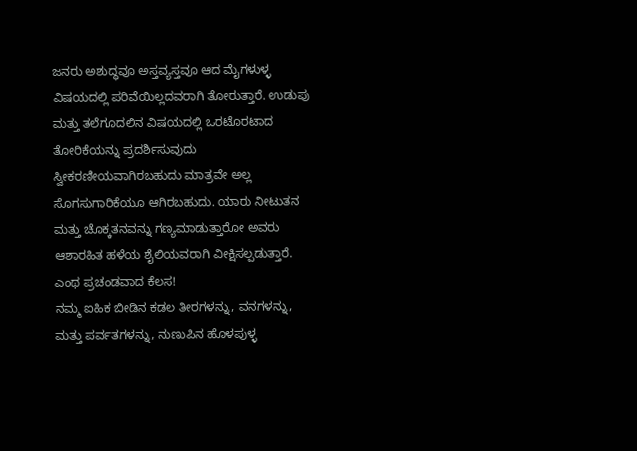ಜನರು ಅಶುದ್ಧವೂ ಅಸ್ತವ್ಯಸ್ತವೂ ಆದ ಮೈಗಳುಳ್ಳ ವಿಷಯದಲ್ಲಿ ಪರಿವೆಯಿಲ್ಲದವರಾಗಿ ತೋರುತ್ತಾರೆ. ಉಡುಪು ಮತ್ತು ತಲೆಗೂದಲಿನ ವಿಷಯದಲ್ಲಿ ಒರಟೊರಟಾದ ತೋರಿಕೆಯನ್ನು ಪ್ರದರ್ಶಿಸುವುದು ಸ್ವೀಕರಣೀಯವಾಗಿರಬಹುದು ಮಾತ್ರವೇ ಅಲ್ಲ ಸೊಗಸುಗಾರಿಕೆಯೂ ಆಗಿರಬಹುದು. ಯಾರು ನೀಟುತನ ಮತ್ತು ಚೊಕ್ಕತನವನ್ನು ಗಣ್ಯಮಾಡುತ್ತಾರೋ ಅವರು ಆಶಾರಹಿತ ಹಳೆಯ ಶೈಲಿಯವರಾಗಿ ವೀಕ್ಷಿಸಲ್ಪಡುತ್ತಾರೆ.
ಎಂಥ ಪ್ರಚಂಡವಾದ ಕೆಲಸ!
ನಮ್ಮ ಐಹಿಕ ಬೀಡಿನ ಕಡಲ ತೀರಗಳನ್ನು, ವನಗಳನ್ನು, ಮತ್ತು ಪರ್ವತಗಳನ್ನು, ನುಣುಪಿನ ಹೊಳಪುಳ್ಳ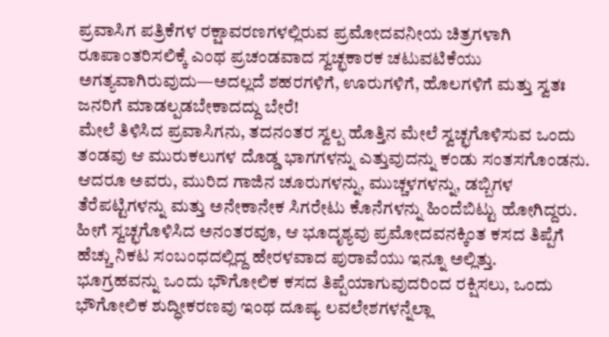ಪ್ರವಾಸಿಗ ಪತ್ರಿಕೆಗಳ ರಕ್ಷಾವರಣಗಳಲ್ಲಿರುವ ಪ್ರಮೋದವನೀಯ ಚಿತ್ರಗಳಾಗಿ ರೂಪಾಂತರಿಸಲಿಕ್ಕೆ ಎಂಥ ಪ್ರಚಂಡವಾದ ಸ್ವಚ್ಛಕಾರಕ ಚಟುವಟಿಕೆಯು ಅಗತ್ಯವಾಗಿರುವುದು—ಅದಲ್ಲದೆ ಶಹರಗಳಿಗೆ, ಊರುಗಳಿಗೆ, ಹೊಲಗಳಿಗೆ ಮತ್ತು ಸ್ವತಃ ಜನರಿಗೆ ಮಾಡಲ್ಪಡಬೇಕಾದದ್ದು ಬೇರೆ!
ಮೇಲೆ ತಿಳಿಸಿದ ಪ್ರವಾಸಿಗನು, ತದನಂತರ ಸ್ವಲ್ಪ ಹೊತ್ತಿನ ಮೇಲೆ ಸ್ವಚ್ಛಗೊಳಿಸುವ ಒಂದು ತಂಡವು ಆ ಮುರುಕಲುಗಳ ದೊಡ್ಡ ಭಾಗಗಳನ್ನು ಎತ್ತುವುದನ್ನು ಕಂಡು ಸಂತಸಗೊಂಡನು. ಆದರೂ ಅವರು, ಮುರಿದ ಗಾಜಿನ ಚೂರುಗಳನ್ನು, ಮುಚ್ಚಳಗಳನ್ನು, ಡಬ್ಬಿಗಳ ತೆರೆಪಟ್ಟಿಗಳನ್ನು ಮತ್ತು ಅನೇಕಾನೇಕ ಸಿಗರೇಟು ಕೊನೆಗಳನ್ನು ಹಿಂದೆಬಿಟ್ಟು ಹೋಗಿದ್ದರು. ಹೀಗೆ ಸ್ವಚ್ಛಗೊಳಿಸಿದ ಅನಂತರವೂ, ಆ ಭೂದೃಶ್ಯವು ಪ್ರಮೋದವನಕ್ಕಿಂತ ಕಸದ ತಿಪ್ಪೆಗೆ ಹೆಚ್ಚು ನಿಕಟ ಸಂಬಂಧದಲ್ಲಿದ್ದ ಹೇರಳವಾದ ಪುರಾವೆಯು ಇನ್ನೂ ಅಲ್ಲಿತ್ತು.
ಭೂಗ್ರಹವನ್ನು ಒಂದು ಭೌಗೋಲಿಕ ಕಸದ ತಿಪ್ಪೆಯಾಗುವುದರಿಂದ ರಕ್ಷಿಸಲು, ಒಂದು ಭೌಗೋಲಿಕ ಶುದ್ಧೀಕರಣವು ಇಂಥ ದೂಷ್ಯ ಲವಲೇಶಗಳನ್ನೆಲ್ಲಾ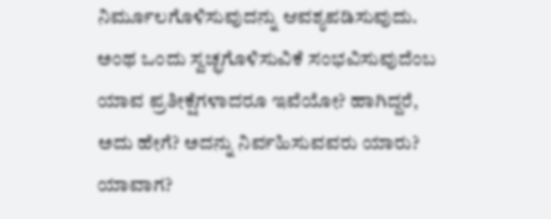ನಿರ್ಮೂಲಗೊಳಿಸುವುದನ್ನು ಆವಶ್ಯಪಡಿಸುವುದು. ಅಂಥ ಒಂದು ಸ್ವಚ್ಛಗೊಳಿಸುವಿಕೆ ಸಂಭವಿಸುವುದೆಂಬ ಯಾವ ಪ್ರತೀಕ್ಷೆಗಳಾದರೂ ಇವೆಯೋ? ಹಾಗಿದ್ದರೆ, ಅದು ಹೇಗೆ? ಅದನ್ನು ನಿರ್ವಹಿಸುವವರು ಯಾರು? ಯಾವಾಗ?